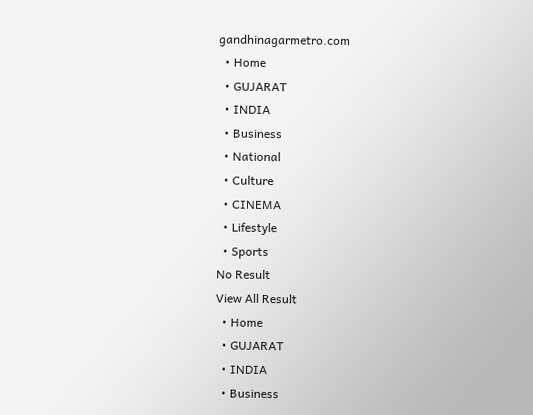gandhinagarmetro.com
  • Home
  • GUJARAT
  • INDIA
  • Business
  • National
  • Culture
  • CINEMA
  • Lifestyle
  • Sports
No Result
View All Result
  • Home
  • GUJARAT
  • INDIA
  • Business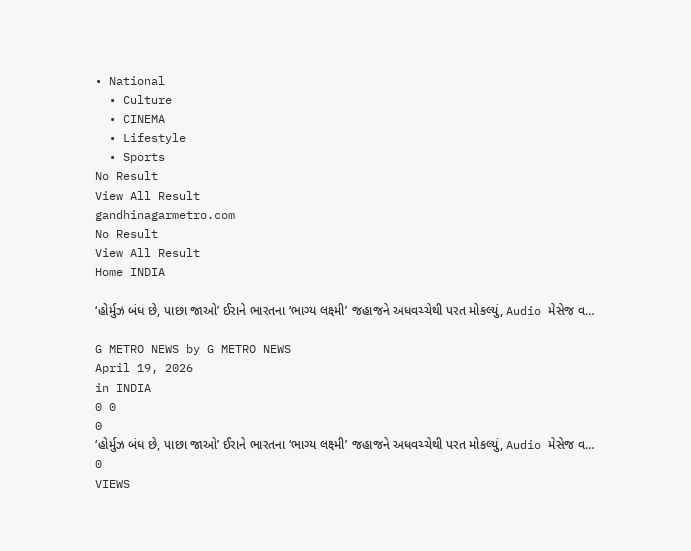• National
  • Culture
  • CINEMA
  • Lifestyle
  • Sports
No Result
View All Result
gandhinagarmetro.com
No Result
View All Result
Home INDIA

‘હોર્મુઝ બંધ છે, પાછા જાઓ’ ઈરાને ભારતના ‘ભાગ્ય લક્ષ્મી’ જહાજને અધવચ્ચેથી પરત મોકલ્યું, Audio મેસેજ વ…

G METRO NEWS by G METRO NEWS
April 19, 2026
in INDIA
0 0
0
‘હોર્મુઝ બંધ છે, પાછા જાઓ’ ઈરાને ભારતના ‘ભાગ્ય લક્ષ્મી’ જહાજને અધવચ્ચેથી પરત મોકલ્યું, Audio મેસેજ વ…
0
VIEWS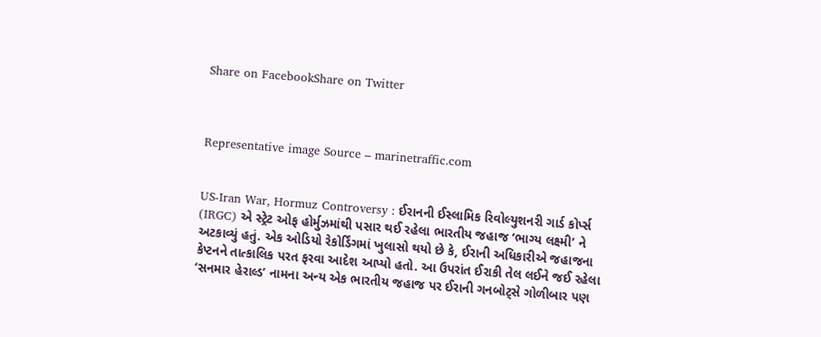Share on FacebookShare on Twitter



Representative image Source – marinetraffic.com


US-Iran War, Hormuz Controversy : ઈરાનની ઈસ્લામિક રિવોલ્યુશનરી ગાર્ડ કોર્પ્સ (IRGC) એ સ્ટ્રેટ ઓફ હોર્મુઝમાંથી પસાર થઈ રહેલા ભારતીય જહાજ ‘ભાગ્ય લક્ષ્મી’ ને અટકાવ્યું હતું. એક ઓડિયો રેકોર્ડિંગમાં ખુલાસો થયો છે કે, ઈરાની અધિકારીએ જહાજના કેપ્ટનને તાત્કાલિક પરત ફરવા આદેશ આપ્યો હતો. આ ઉપરાંત ઈરાકી તેલ લઈને જઈ રહેલા ‘સનમાર હેરાલ્ડ’ નામના અન્ય એક ભારતીય જહાજ પર ઈરાની ગનબોટ્સે ગોળીબાર પણ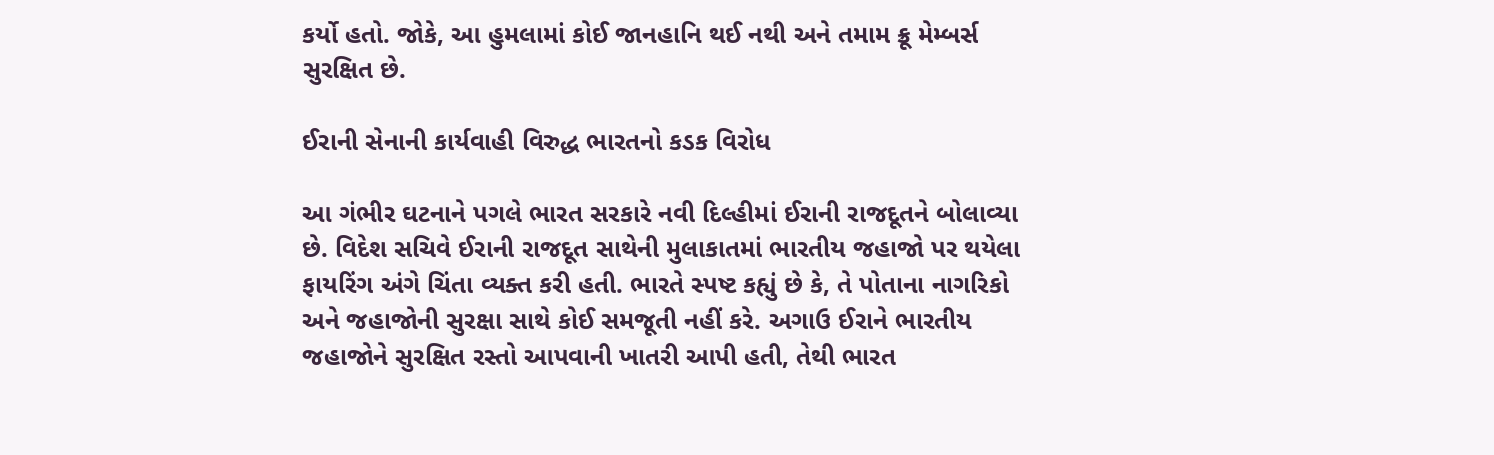કર્યો હતો. જોકે, આ હુમલામાં કોઈ જાનહાનિ થઈ નથી અને તમામ ક્રૂ મેમ્બર્સ સુરક્ષિત છે.

ઈરાની સેનાની કાર્યવાહી વિરુદ્ધ ભારતનો કડક વિરોધ

આ ગંભીર ઘટનાને પગલે ભારત સરકારે નવી દિલ્હીમાં ઈરાની રાજદૂતને બોલાવ્યા છે. વિદેશ સચિવે ઈરાની રાજદૂત સાથેની મુલાકાતમાં ભારતીય જહાજો પર થયેલા ફાયરિંગ અંગે ચિંતા વ્યક્ત કરી હતી. ભારતે સ્પષ્ટ કહ્યું છે કે, તે પોતાના નાગરિકો અને જહાજોની સુરક્ષા સાથે કોઈ સમજૂતી નહીં કરે. અગાઉ ઈરાને ભારતીય જહાજોને સુરક્ષિત રસ્તો આપવાની ખાતરી આપી હતી, તેથી ભારત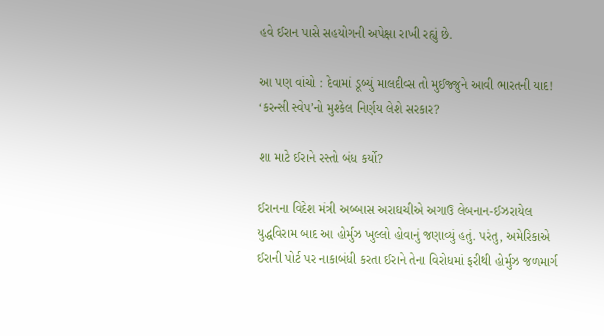હવે ઈરાન પાસે સહયોગની અપેક્ષા રાખી રહ્યું છે.

આ પણ વાંચો : દેવામાં ડૂબ્યું માલદીવ્સ તો મુઈજ્જુને આવી ભારતની યાદ! ‘કરન્સી સ્વેપ’નો મુશ્કેલ નિર્ણય લેશે સરકાર?

શા માટે ઈરાને રસ્તો બંધ કર્યો?

ઈરાનના વિદેશ મંત્રી અબ્બાસ અરાઘચીએ અગાઉ લેબનાન-ઈઝરાયેલ યુદ્ધવિરામ બાદ આ હોર્મુઝ ખુલ્લો હોવાનું જણાવ્યું હતું. પરંતુ, અમેરિકાએ ઈરાની પોર્ટ પર નાકાબંધી કરતા ઈરાને તેના વિરોધમાં ફરીથી હોર્મુઝ જળમાર્ગ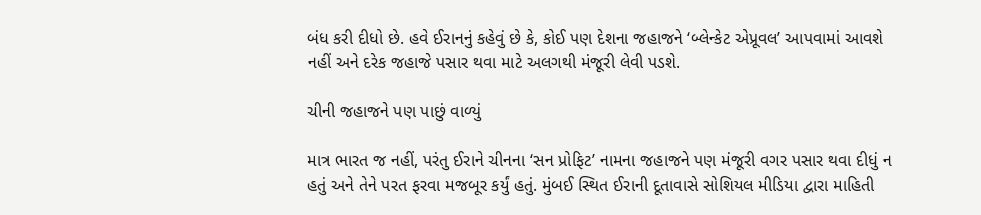બંધ કરી દીધો છે. હવે ઈરાનનું કહેવું છે કે, કોઈ પણ દેશના જહાજને ‘બ્લેન્કેટ એપ્રૂવલ’ આપવામાં આવશે નહીં અને દરેક જહાજે પસાર થવા માટે અલગથી મંજૂરી લેવી પડશે.

ચીની જહાજને પણ પાછું વાળ્યું

માત્ર ભારત જ નહીં, પરંતુ ઈરાને ચીનના ‘સન પ્રોફિટ’ નામના જહાજને પણ મંજૂરી વગર પસાર થવા દીધું ન હતું અને તેને પરત ફરવા મજબૂર કર્યું હતું. મુંબઈ સ્થિત ઈરાની દૂતાવાસે સોશિયલ મીડિયા દ્વારા માહિતી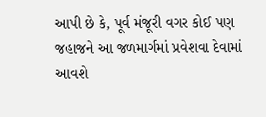આપી છે કે, પૂર્વ મંજૂરી વગર કોઈ પણ જહાજને આ જળમાર્ગમાં પ્રવેશવા દેવામાં આવશે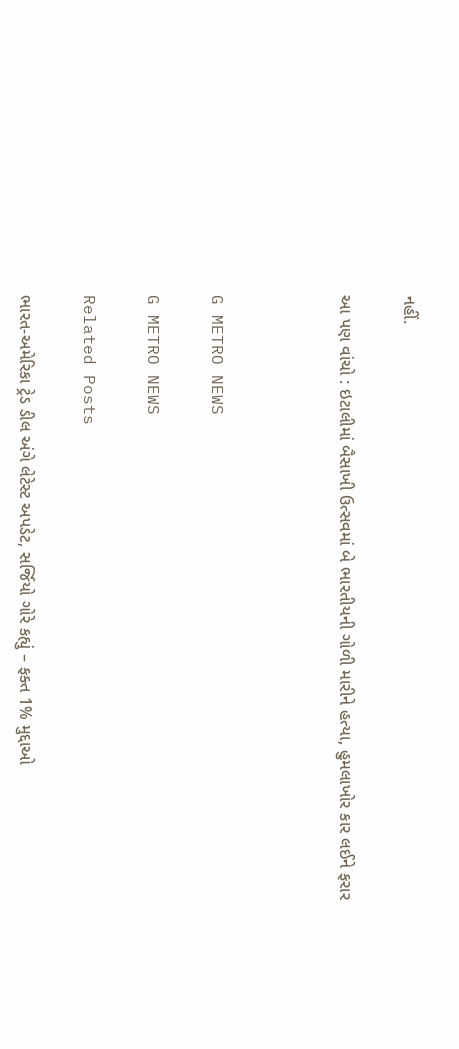નહીં.

આ પણ વાંચો : ઇટાલીમાં બૈસાખી ઉત્સવમાં બે ભારતીયની ગોળી મારીને હત્યા, હુમલાખોર કાર લઈને ફરાર



G METRO NEWS

G METRO NEWS

Related Posts

ભારત-અમેરિકા ટ્રેડ ડીલ અંગે લેટેસ્ટ અપડેટ, સર્જિયો ગોરે કહ્યું – ફક્ત 1% મુદ્દાઓ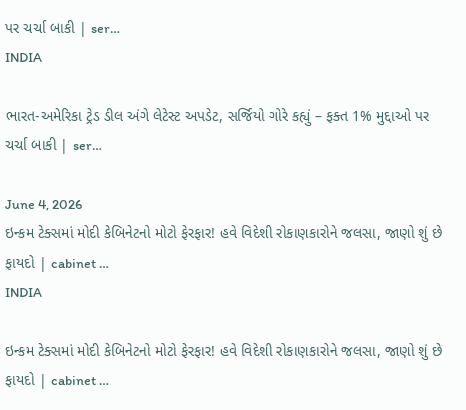પર ચર્ચા બાકી | ser…
INDIA

ભારત-અમેરિકા ટ્રેડ ડીલ અંગે લેટેસ્ટ અપડેટ, સર્જિયો ગોરે કહ્યું – ફક્ત 1% મુદ્દાઓ પર ચર્ચા બાકી | ser…

June 4, 2026
ઇન્કમ ટેક્સમાં મોદી કેબિનેટનો મોટો ફેરફાર! હવે વિદેશી રોકાણકારોને જલસા, જાણો શું છે ફાયદો | cabinet …
INDIA

ઇન્કમ ટેક્સમાં મોદી કેબિનેટનો મોટો ફેરફાર! હવે વિદેશી રોકાણકારોને જલસા, જાણો શું છે ફાયદો | cabinet …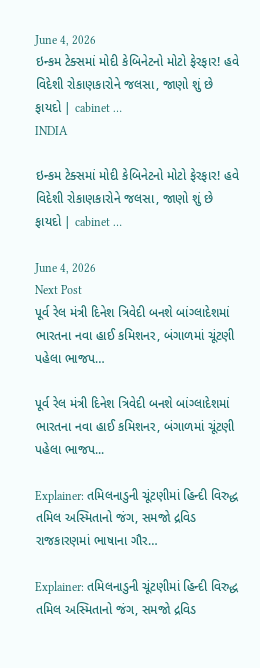June 4, 2026
ઇન્કમ ટેક્સમાં મોદી કેબિનેટનો મોટો ફેરફાર! હવે વિદેશી રોકાણકારોને જલસા, જાણો શું છે ફાયદો | cabinet …
INDIA

ઇન્કમ ટેક્સમાં મોદી કેબિનેટનો મોટો ફેરફાર! હવે વિદેશી રોકાણકારોને જલસા, જાણો શું છે ફાયદો | cabinet …

June 4, 2026
Next Post
પૂર્વ રેલ મંત્રી દિનેશ ત્રિવેદી બનશે બાંગ્લાદેશમાં ભારતના નવા હાઈ કમિશનર, બંગાળમાં ચૂંટણી પહેલા ભાજપ…

પૂર્વ રેલ મંત્રી દિનેશ ત્રિવેદી બનશે બાંગ્લાદેશમાં ભારતના નવા હાઈ કમિશનર, બંગાળમાં ચૂંટણી પહેલા ભાજપ...

Explainer: તમિલનાડુની ચૂંટણીમાં હિન્દી વિરુદ્ધ તમિલ અસ્મિતાનો જંગ, સમજો દ્રવિડ રાજકારણમાં ભાષાના ગૌર…

Explainer: તમિલનાડુની ચૂંટણીમાં હિન્દી વિરુદ્ધ તમિલ અસ્મિતાનો જંગ, સમજો દ્રવિડ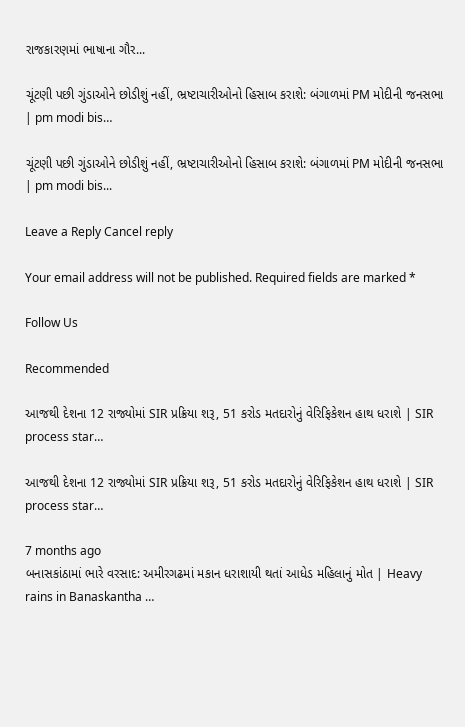રાજકારણમાં ભાષાના ગૌર...

ચૂંટણી પછી ગુંડાઓને છોડીશું નહીં, ભ્રષ્ટાચારીઓનો હિસાબ કરાશે: બંગાળમાં PM મોદીની જનસભા | pm modi bis…

ચૂંટણી પછી ગુંડાઓને છોડીશું નહીં, ભ્રષ્ટાચારીઓનો હિસાબ કરાશે: બંગાળમાં PM મોદીની જનસભા | pm modi bis...

Leave a Reply Cancel reply

Your email address will not be published. Required fields are marked *

Follow Us

Recommended

આજથી દેશના 12 રાજ્યોમાં SIR પ્રક્રિયા શરૂ, 51 કરોડ મતદારોનું વેરિફિકેશન હાથ ધરાશે | SIR process star…

આજથી દેશના 12 રાજ્યોમાં SIR પ્રક્રિયા શરૂ, 51 કરોડ મતદારોનું વેરિફિકેશન હાથ ધરાશે | SIR process star…

7 months ago
બનાસકાંઠામાં ભારે વરસાદ: અમીરગઢમાં મકાન ધરાશાયી થતાં આધેડ મહિલાનું મોત | Heavy rains in Banaskantha …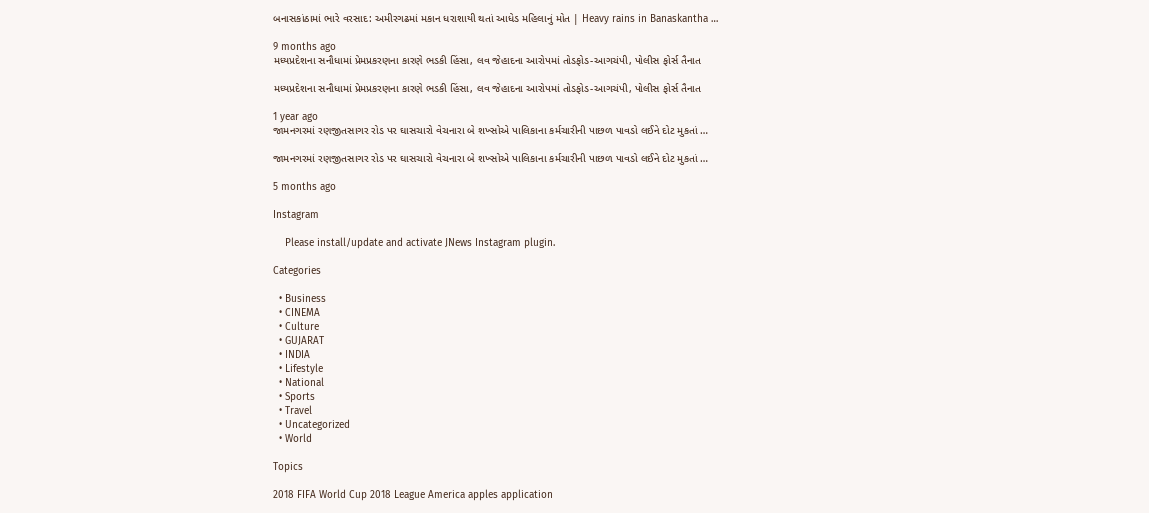બનાસકાંઠામાં ભારે વરસાદ: અમીરગઢમાં મકાન ધરાશાયી થતાં આધેડ મહિલાનું મોત | Heavy rains in Banaskantha …

9 months ago
મધ્યપ્રદેશના સનૌધામાં પ્રેમપ્રકરણના કારણે ભડકી હિંસા, લવ જેહાદના આરોપમાં તોડફોડ-આગચંપી, પોલીસ ફોર્સ તૈનાત

મધ્યપ્રદેશના સનૌધામાં પ્રેમપ્રકરણના કારણે ભડકી હિંસા, લવ જેહાદના આરોપમાં તોડફોડ-આગચંપી, પોલીસ ફોર્સ તૈનાત

1 year ago
જામનગરમાં રણજીતસાગર રોડ પર ઘાસચારો વેચનારા બે શખ્સોએ પાલિકાના કર્મચારીની પાછળ પાવડો લઈને દોટ મુકતાં …

જામનગરમાં રણજીતસાગર રોડ પર ઘાસચારો વેચનારા બે શખ્સોએ પાલિકાના કર્મચારીની પાછળ પાવડો લઈને દોટ મુકતાં …

5 months ago

Instagram

    Please install/update and activate JNews Instagram plugin.

Categories

  • Business
  • CINEMA
  • Culture
  • GUJARAT
  • INDIA
  • Lifestyle
  • National
  • Sports
  • Travel
  • Uncategorized
  • World

Topics

2018 FIFA World Cup 2018 League America apples application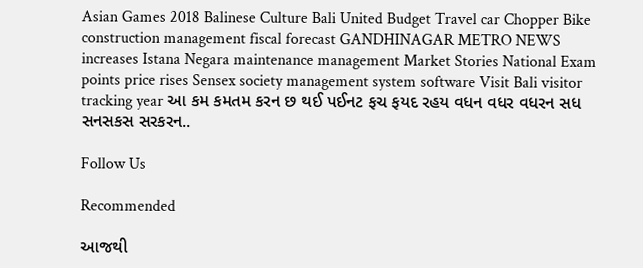Asian Games 2018 Balinese Culture Bali United Budget Travel car Chopper Bike construction management fiscal forecast GANDHINAGAR METRO NEWS increases Istana Negara maintenance management Market Stories National Exam points price rises Sensex society management system software Visit Bali visitor tracking year આ કમ કમતમ કરન છ થઈ પઈનટ ફચ ફયદ રહય વધન વધર વધરન સધ સનસકસ સરકરન..

Follow Us

Recommended

આજથી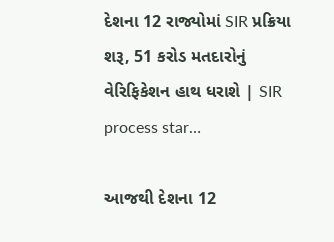દેશના 12 રાજ્યોમાં SIR પ્રક્રિયા શરૂ, 51 કરોડ મતદારોનું વેરિફિકેશન હાથ ધરાશે | SIR process star…

આજથી દેશના 12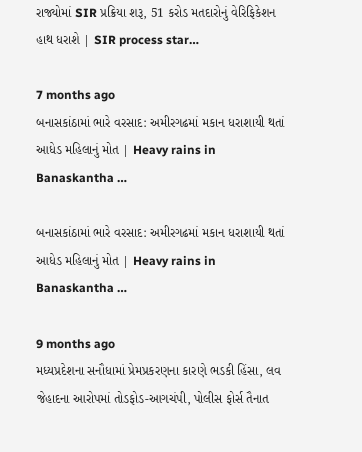રાજ્યોમાં SIR પ્રક્રિયા શરૂ, 51 કરોડ મતદારોનું વેરિફિકેશન હાથ ધરાશે | SIR process star…

7 months ago
બનાસકાંઠામાં ભારે વરસાદ: અમીરગઢમાં મકાન ધરાશાયી થતાં આધેડ મહિલાનું મોત | Heavy rains in Banaskantha …

બનાસકાંઠામાં ભારે વરસાદ: અમીરગઢમાં મકાન ધરાશાયી થતાં આધેડ મહિલાનું મોત | Heavy rains in Banaskantha …

9 months ago
મધ્યપ્રદેશના સનૌધામાં પ્રેમપ્રકરણના કારણે ભડકી હિંસા, લવ જેહાદના આરોપમાં તોડફોડ-આગચંપી, પોલીસ ફોર્સ તૈનાત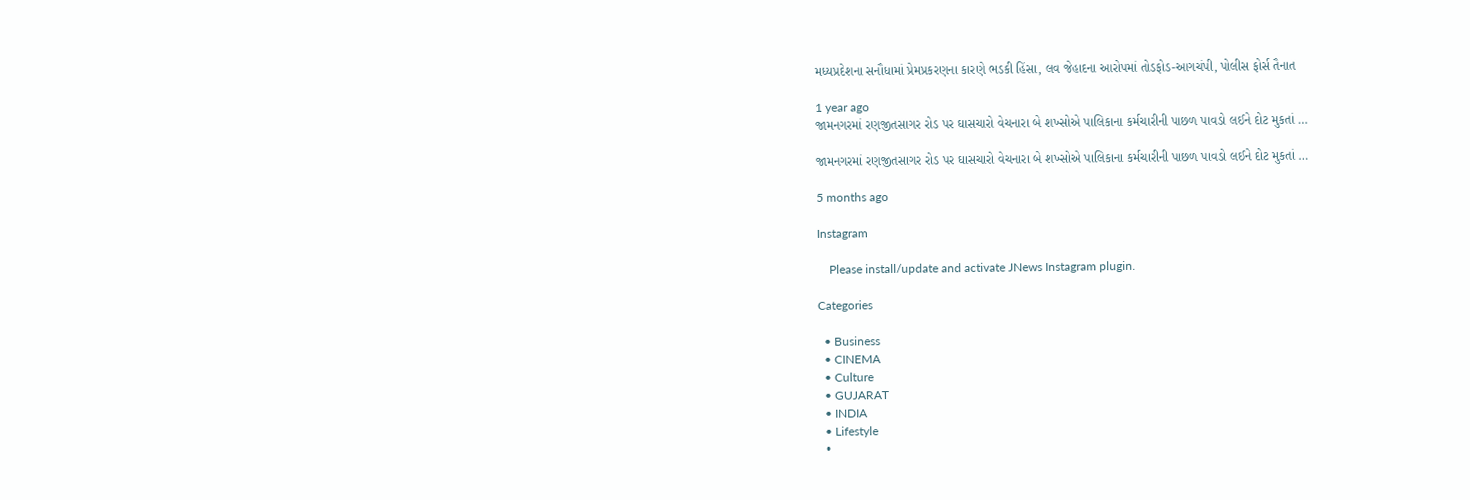મધ્યપ્રદેશના સનૌધામાં પ્રેમપ્રકરણના કારણે ભડકી હિંસા, લવ જેહાદના આરોપમાં તોડફોડ-આગચંપી, પોલીસ ફોર્સ તૈનાત

1 year ago
જામનગરમાં રણજીતસાગર રોડ પર ઘાસચારો વેચનારા બે શખ્સોએ પાલિકાના કર્મચારીની પાછળ પાવડો લઈને દોટ મુકતાં …

જામનગરમાં રણજીતસાગર રોડ પર ઘાસચારો વેચનારા બે શખ્સોએ પાલિકાના કર્મચારીની પાછળ પાવડો લઈને દોટ મુકતાં …

5 months ago

Instagram

    Please install/update and activate JNews Instagram plugin.

Categories

  • Business
  • CINEMA
  • Culture
  • GUJARAT
  • INDIA
  • Lifestyle
  •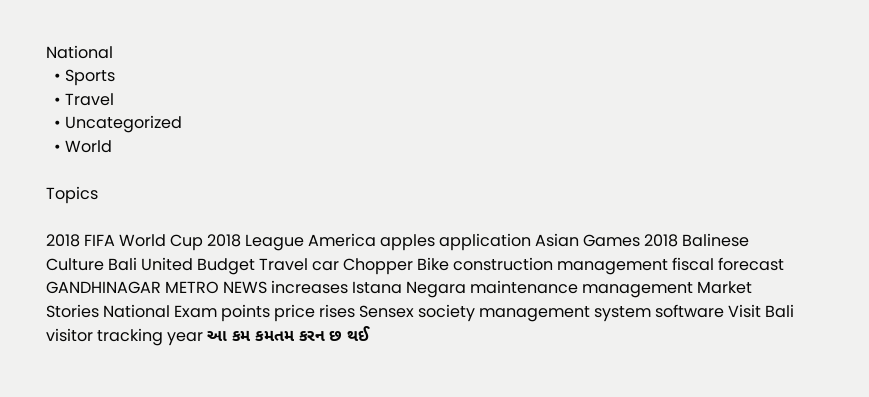National
  • Sports
  • Travel
  • Uncategorized
  • World

Topics

2018 FIFA World Cup 2018 League America apples application Asian Games 2018 Balinese Culture Bali United Budget Travel car Chopper Bike construction management fiscal forecast GANDHINAGAR METRO NEWS increases Istana Negara maintenance management Market Stories National Exam points price rises Sensex society management system software Visit Bali visitor tracking year આ કમ કમતમ કરન છ થઈ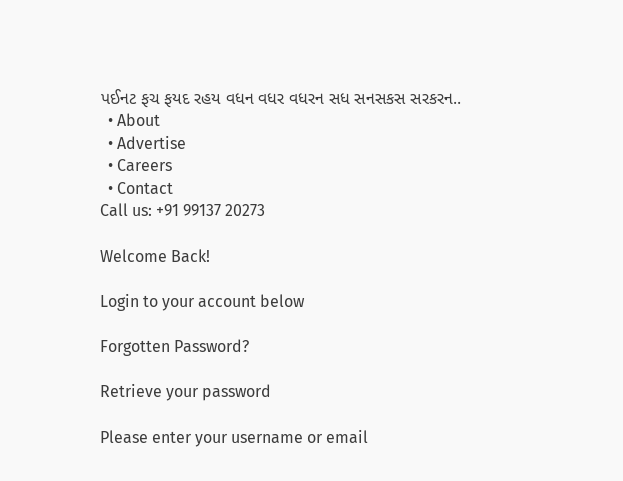પઈનટ ફચ ફયદ રહય વધન વધર વધરન સધ સનસકસ સરકરન..
  • About
  • Advertise
  • Careers
  • Contact
Call us: +91 99137 20273

Welcome Back!

Login to your account below

Forgotten Password?

Retrieve your password

Please enter your username or email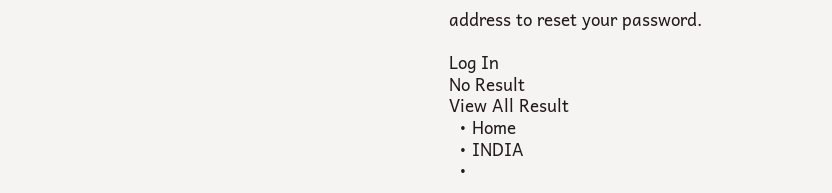address to reset your password.

Log In
No Result
View All Result
  • Home
  • INDIA
  •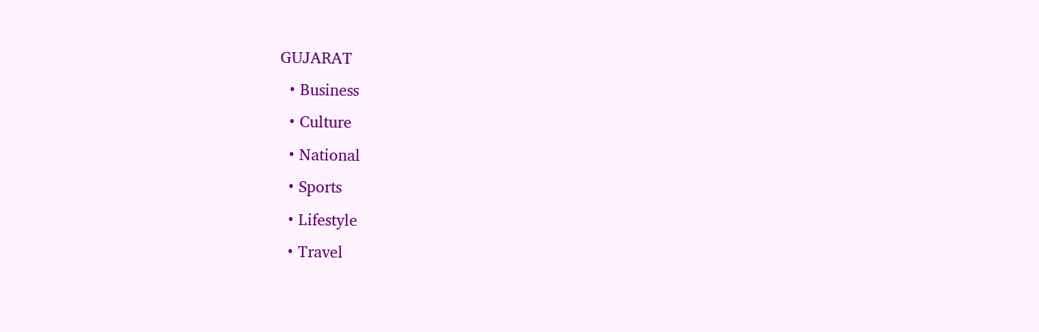GUJARAT
  • Business
  • Culture
  • National
  • Sports
  • Lifestyle
  • Travel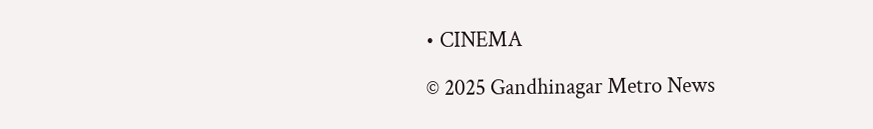• CINEMA

© 2025 Gandhinagar Metro News